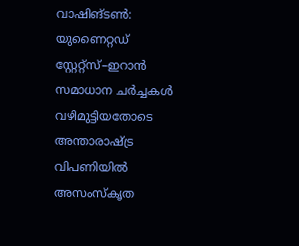വാഷിങ്ടൺ: യുണൈറ്റഡ് സ്റ്റേറ്റ്സ്–ഇറാൻ സമാധാന ചർച്ചകൾ വഴിമുട്ടിയതോടെ അന്താരാഷ്ട്ര വിപണിയിൽ അസംസ്കൃത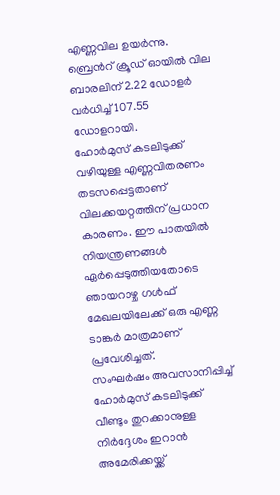എണ്ണവില ഉയർന്നു. ബ്രെൻറ് ക്രൂഡ് ഓയിൽ വില ബാരലിന് 2.22 ഡോളർ വർധിച്ച് 107.55 ഡോളറായി.
ഹോർമുസ് കടലിടുക്ക് വഴിയുള്ള എണ്ണവിതരണം തടസപ്പെട്ടതാണ് വിലക്കയറ്റത്തിന് പ്രധാന കാരണം. ഈ പാതയിൽ നിയന്ത്രണങ്ങൾ ഏർപ്പെടുത്തിയതോടെ ഞായറാഴ്ച ഗൾഫ് മേഖലയിലേക്ക് ഒരു എണ്ണ ടാങ്കർ മാത്രമാണ് പ്രവേശിച്ചത്.
സംഘർഷം അവസാനിപ്പിച്ച് ഹോർമുസ് കടലിടുക്ക് വീണ്ടും തുറക്കാനുള്ള നിർദ്ദേശം ഇറാൻ അമേരിക്കയ്ക്ക്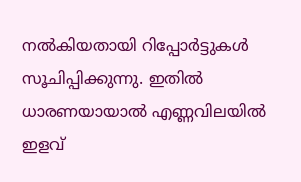നൽകിയതായി റിപ്പോർട്ടുകൾ സൂചിപ്പിക്കുന്നു. ഇതിൽ ധാരണയായാൽ എണ്ണവിലയിൽ ഇളവ്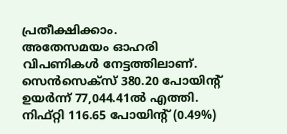പ്രതീക്ഷിക്കാം.
അതേസമയം ഓഹരി വിപണികൾ നേട്ടത്തിലാണ്. സെൻസെക്സ് 380.20 പോയിന്റ് ഉയർന്ന് 77,044.41ൽ എത്തി. നിഫ്റ്റി 116.65 പോയിന്റ് (0.49%)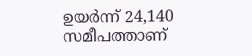ഉയർന്ന് 24,140 സമീപത്താണ്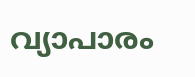വ്യാപാരം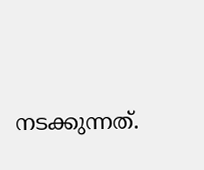നടക്കുന്നത്.